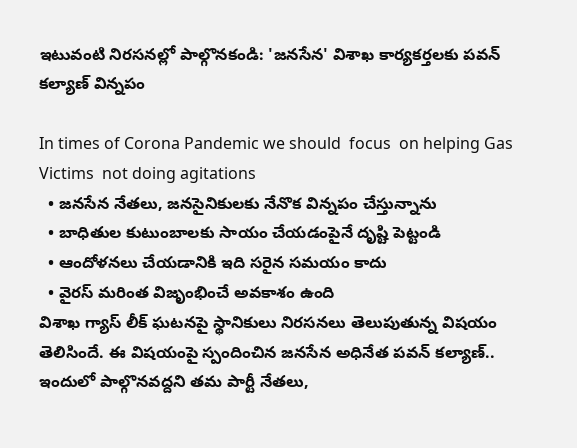ఇటువంటి నిరసనల్లో పాల్గొనకండి: 'జనసేన' విశాఖ కార్యకర్తలకు పవన్ కల్యాణ్ విన్నపం

In times of Corona Pandemic we should  focus  on helping Gas Victims  not doing agitations
  • జనసేన నేతలు, జనసైనికులకు నేనొక విన్నపం చేస్తున్నాను
  • బాధితుల కుటుంబాలకు సాయం చేయడంపైనే దృష్టి పెట్టండి
  • ఆందోళనలు చేయడానికి ఇది సరైన సమయం కాదు
  • వైరస్ మరింత విజృంభించే అవకాశం ఉంది
విశాఖ గ్యాస్‌ లీక్‌ ఘటనపై స్థానికులు నిరసనలు తెలుపుతున్న విషయం తెలిసిందే. ఈ విషయంపై స్పందించిన జనసేన అధినేత పవన్ కల్యాణ్.. ఇందులో పాల్గొనవద్దని తమ పార్టీ నేతలు,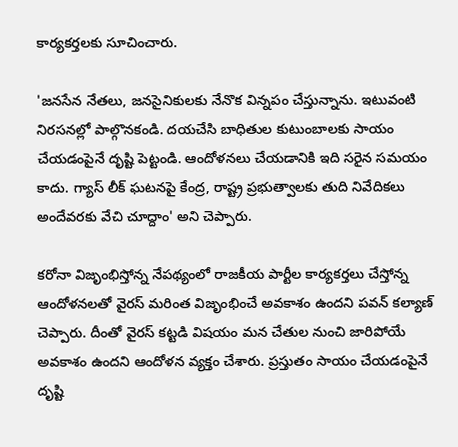కార్యకర్తలకు సూచించారు.

'జనసేన నేతలు, జనసైనికులకు నేనొక విన్నపం చేస్తున్నాను. ఇటువంటి నిరసనల్లో పాల్గొనకండి. దయచేసి బాధితుల కుటుంబాలకు సాయం చేయడంపైనే దృష్టి పెట్టండి. ఆందోళనలు చేయడానికి ఇది సరైన సమయం కాదు. గ్యాస్‌ లీక్ ఘటనపై కేంద్ర, రాష్ట్ర ప్రభుత్వాలకు తుది నివేదికలు అందేవరకు వేచి చూద్దాం' అని చెప్పారు.

కరోనా విజృంభిస్తోన్న నేపథ్యంలో రాజకీయ పార్టీల కార్యకర్తలు చేస్తోన్న ఆందోళనలతో వైరస్ మరింత విజృంభించే అవకాశం ఉందని పవన్ కల్యాణ్ చెప్పారు. దీంతో వైరస్‌ కట్టడి విషయం మన చేతుల నుంచి జారిపోయే అవకాశం ఉందని ఆందోళన వ్యక్తం చేశారు. ప్రస్తుతం సాయం చేయడంపైనే దృష్టి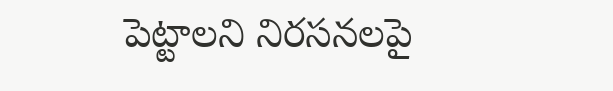పెట్టాలని నిరసనలపై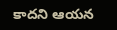కాదని ఆయన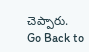చెప్పారు.
Go Back to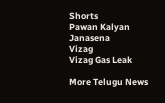Shorts
Pawan Kalyan
Janasena
Vizag
Vizag Gas Leak

More Telugu News